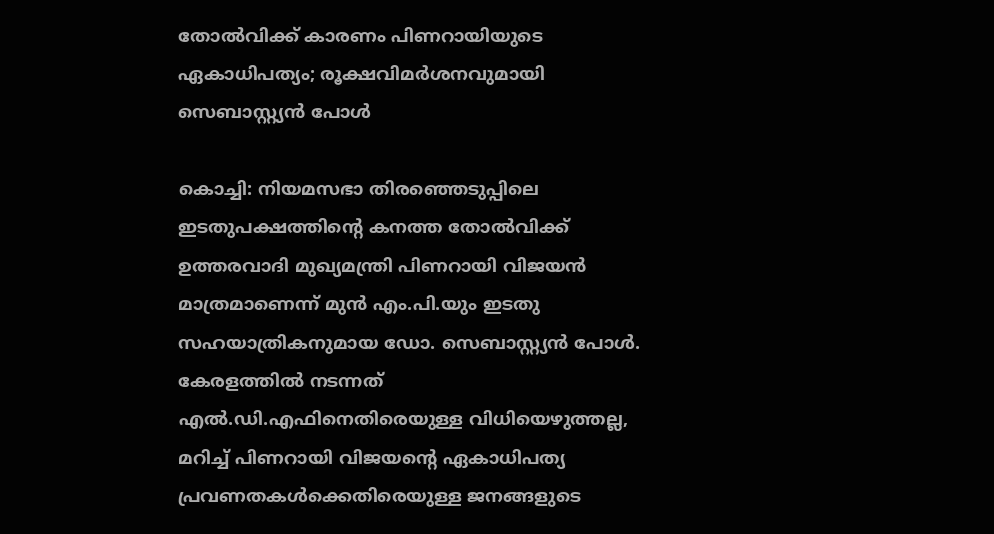തോൽവിക്ക് കാരണം പിണറായിയുടെ ഏകാധിപത്യം; രൂക്ഷവിമർശനവുമായി സെബാസ്റ്റ്യൻ പോൾ

കൊച്ചി: നിയമസഭാ തിരഞ്ഞെടുപ്പിലെ ഇടതുപക്ഷത്തിന്റെ കനത്ത തോൽവിക്ക് ഉത്തരവാദി മുഖ്യമന്ത്രി പിണറായി വിജയൻ മാത്രമാണെന്ന് മുൻ എം.പി.യും ഇടതു സഹയാത്രികനുമായ ഡോ. സെബാസ്റ്റ്യൻ പോൾ. കേരളത്തിൽ നടന്നത് എൽ.ഡി.എഫിനെതിരെയുള്ള വിധിയെഴുത്തല്ല, മറിച്ച് പിണറായി വിജയന്റെ ഏകാധിപത്യ പ്രവണതകൾക്കെതിരെയുള്ള ജനങ്ങളുടെ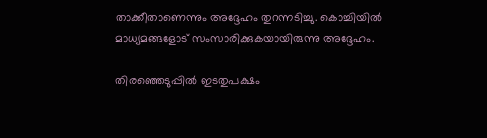താക്കീതാണെന്നും അദ്ദേഹം തുറന്നടിച്ചു. കൊച്ചിയിൽ മാധ്യമങ്ങളോട് സംസാരിക്കുകയായിരുന്നു അദ്ദേഹം.

തിരഞ്ഞെടുപ്പിൽ ഇടതുപക്ഷം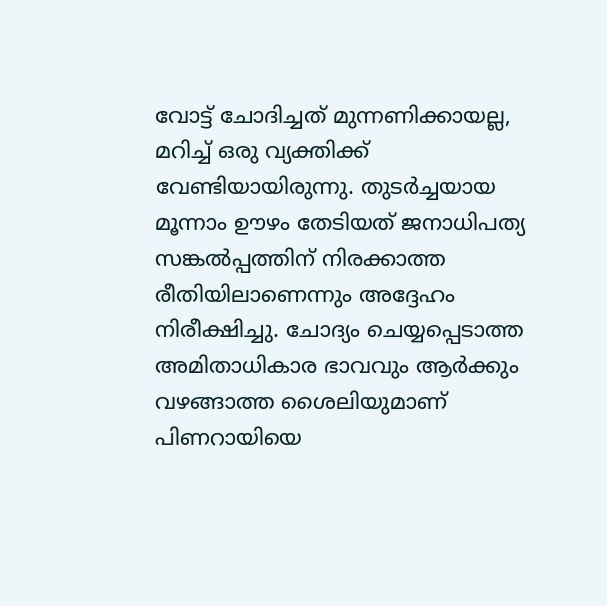വോട്ട് ചോദിച്ചത് മുന്നണിക്കായല്ല, മറിച്ച് ഒരു വ്യക്തിക്ക് വേണ്ടിയായിരുന്നു. തുടർച്ചയായ മൂന്നാം ഊഴം തേടിയത് ജനാധിപത്യ സങ്കൽപ്പത്തിന് നിരക്കാത്ത രീതിയിലാണെന്നും അദ്ദേഹം നിരീക്ഷിച്ചു. ചോദ്യം ചെയ്യപ്പെടാത്ത അമിതാധികാര ഭാവവും ആർക്കും വഴങ്ങാത്ത ശൈലിയുമാണ് പിണറായിയെ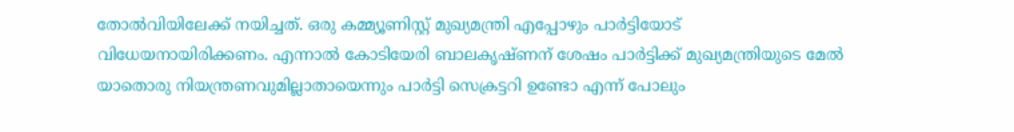തോൽവിയിലേക്ക് നയിച്ചത്. ഒരു കമ്മ്യൂണിസ്റ്റ് മുഖ്യമന്ത്രി എപ്പോഴും പാർട്ടിയോട് വിധേയനായിരിക്കണം. എന്നാൽ കോടിയേരി ബാലകൃഷ്ണന് ശേഷം പാർട്ടിക്ക് മുഖ്യമന്ത്രിയുടെ മേൽ യാതൊരു നിയന്ത്രണവുമില്ലാതായെന്നും പാർട്ടി സെക്രട്ടറി ഉണ്ടോ എന്ന് പോലും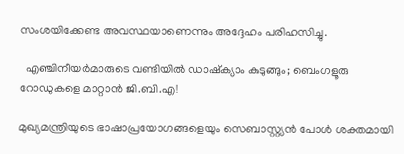സംശയിക്കേണ്ട അവസ്ഥയാണെന്നും അദ്ദേഹം പരിഹസിച്ചു.

  എഞ്ചിനീയർമാരുടെ വണ്ടിയിൽ ഡാഷ്‌ക്യാം കുടുങ്ങും; ബെംഗളൂരു റോഡുകളെ മാറ്റാൻ ജി.ബി.എ!

മുഖ്യമന്ത്രിയുടെ ഭാഷാപ്രയോഗങ്ങളെയും സെബാസ്റ്റ്യൻ പോൾ ശക്തമായി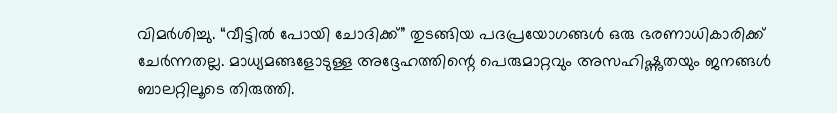വിമർശിച്ചു. “വീട്ടിൽ പോയി ചോദിക്ക്” തുടങ്ങിയ പദപ്രയോഗങ്ങൾ ഒരു ഭരണാധികാരിക്ക് ചേർന്നതല്ല. മാധ്യമങ്ങളോടുള്ള അദ്ദേഹത്തിന്റെ പെരുമാറ്റവും അസഹിഷ്ണുതയും ജനങ്ങൾ ബാലറ്റിലൂടെ തിരുത്തി.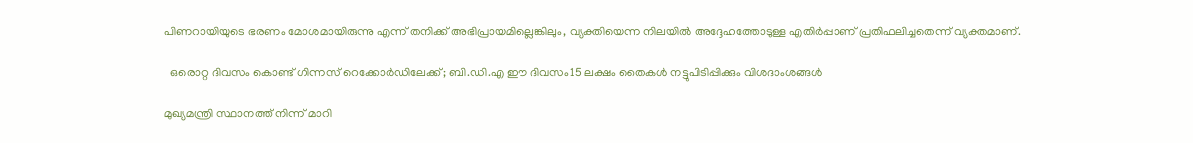പിണറായിയുടെ ഭരണം മോശമായിരുന്നു എന്ന് തനിക്ക് അഭിപ്രായമില്ലെങ്കിലും, വ്യക്തിയെന്ന നിലയിൽ അദ്ദേഹത്തോടുള്ള എതിർപ്പാണ് പ്രതിഫലിച്ചതെന്ന് വ്യക്തമാണ്.

  ഒരൊറ്റ ദിവസം കൊണ്ട് ഗിന്നസ് റെക്കോർഡിലേക്ക്; ബി.ഡി.എ ഈ ദിവസം15 ലക്ഷം തൈകൾ നട്ടുപിടിപ്പിക്കും വിശദാംശങ്ങൾ

മുഖ്യമന്ത്രി സ്ഥാനത്ത് നിന്ന് മാറി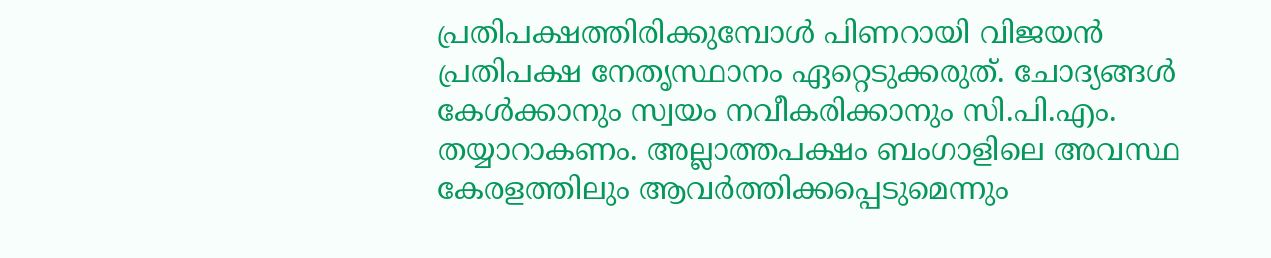പ്രതിപക്ഷത്തിരിക്കുമ്പോൾ പിണറായി വിജയൻ പ്രതിപക്ഷ നേതൃസ്ഥാനം ഏറ്റെടുക്കരുത്. ചോദ്യങ്ങൾ കേൾക്കാനും സ്വയം നവീകരിക്കാനും സി.പി.എം. തയ്യാറാകണം. അല്ലാത്തപക്ഷം ബംഗാളിലെ അവസ്ഥ കേരളത്തിലും ആവർത്തിക്കപ്പെടുമെന്നും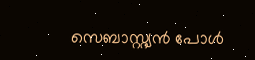സെബാസ്റ്റ്യൻ പോൾ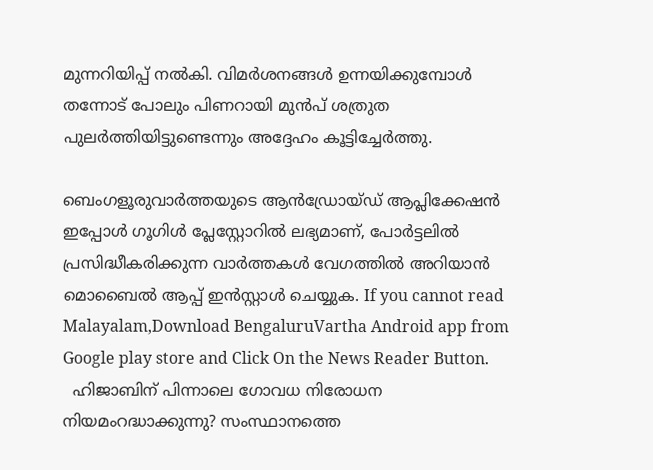മുന്നറിയിപ്പ് നൽകി. വിമർശനങ്ങൾ ഉന്നയിക്കുമ്പോൾ തന്നോട് പോലും പിണറായി മുൻപ് ശത്രുത പുലർത്തിയിട്ടുണ്ടെന്നും അദ്ദേഹം കൂട്ടിച്ചേർത്തു.

ബെംഗളൂരുവാർത്തയുടെ ആൻഡ്രോയ്ഡ് ആപ്ലിക്കേഷൻ ഇപ്പോൾ ഗൂഗിൾ പ്ലേസ്റ്റോറിൽ ലഭ്യമാണ്, പോർട്ടലിൽ പ്രസിദ്ധീകരിക്കുന്ന വാർത്തകൾ വേഗത്തിൽ അറിയാൻ മൊബൈൽ ആപ്പ് ഇൻസ്റ്റാൾ ചെയ്യുക. If you cannot read Malayalam,Download BengaluruVartha Android app from Google play store and Click On the News Reader Button.
  ഹിജാബിന് പിന്നാലെ ഗോവധ നിരോധന നിയമംറദ്ധാക്കുന്നു? സംസ്ഥാനത്തെ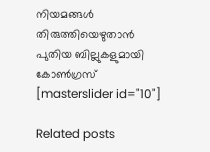നിയമങ്ങൾ തിരുത്തിയെഴുതാൻ പുതിയ ബില്ലുകളുമായി കോൺഗ്രസ്
[masterslider id="10"]

Related posts